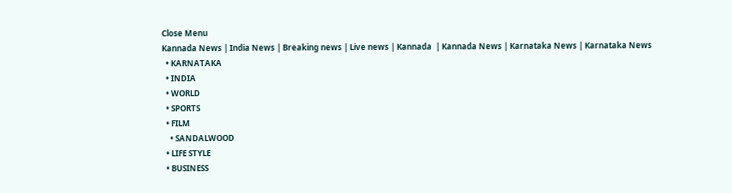Close Menu
Kannada News | India News | Breaking news | Live news | Kannada  | Kannada News | Karnataka News | Karnataka News
  • KARNATAKA
  • INDIA
  • WORLD
  • SPORTS
  • FILM
    • SANDALWOOD
  • LIFE STYLE
  • BUSINESS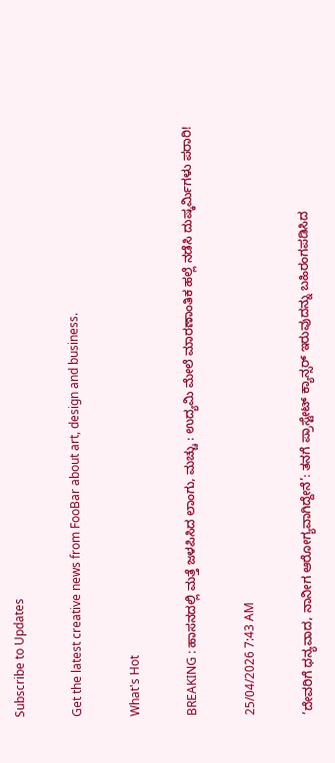Subscribe to Updates

Get the latest creative news from FooBar about art, design and business.

What's Hot

BREAKING : ಹಾಸನದಲ್ಲಿ ಮತ್ತೆ ಜಳಪಿಸಿದ ಲಾಂಗು, ಮಚ್ಚು : ಉದ್ಯಮಿ ಮೇಲೆ ಮಾರಣಾಂತಿಕ ಹಲ್ಲೆ ನಡೆಸಿ ದುಷ್ಕರ್ಮಿಗಳು ಪರಾರಿ!

25/04/2026 7:43 AM

’ದೇವರಿಗೆ ಧನ್ಯವಾದ, ನಾನೀಗ ಆರೋಗ್ಯವಾಗಿದ್ದೇನೆ’: ತನಗೆ ಪ್ರಾಸ್ಟೇಟ್ ಕ್ಯಾನ್ಸರ್ ಇರುವುದನ್ನು ಬಹಿರಂಗಪಡಿಸಿದ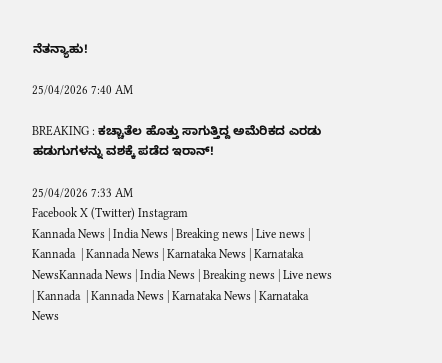ನೆತನ್ಯಾಹು!

25/04/2026 7:40 AM

BREAKING : ಕಚ್ಚಾತೆಲ ಹೊತ್ತು ಸಾಗುತ್ತಿದ್ದ ಅಮೆರಿಕದ ಎರಡು ಹಡುಗುಗಳನ್ನು ವಶಕ್ಕೆ ಪಡೆದ ಇರಾನ್!

25/04/2026 7:33 AM
Facebook X (Twitter) Instagram
Kannada News | India News | Breaking news | Live news | Kannada  | Kannada News | Karnataka News | Karnataka NewsKannada News | India News | Breaking news | Live news | Kannada  | Kannada News | Karnataka News | Karnataka News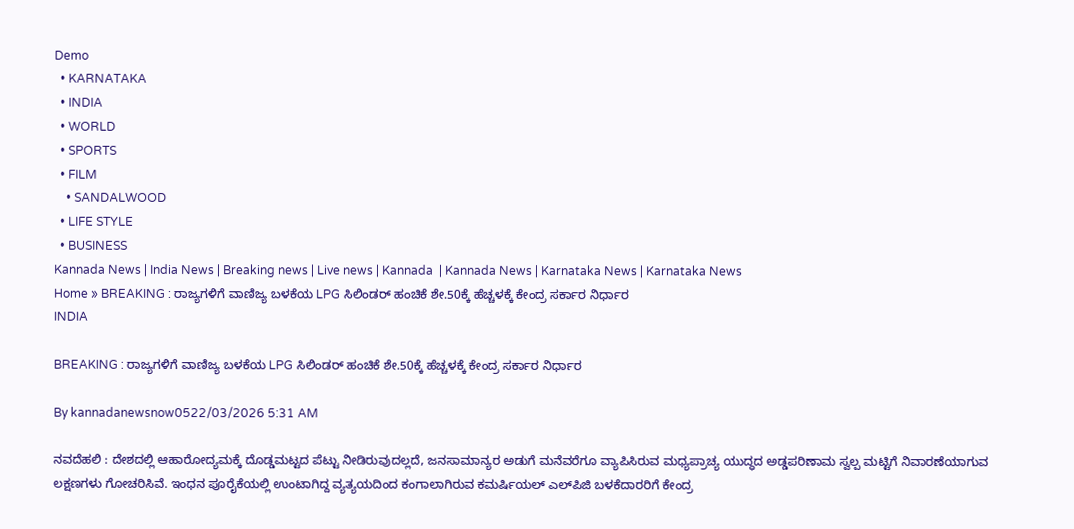Demo
  • KARNATAKA
  • INDIA
  • WORLD
  • SPORTS
  • FILM
    • SANDALWOOD
  • LIFE STYLE
  • BUSINESS
Kannada News | India News | Breaking news | Live news | Kannada  | Kannada News | Karnataka News | Karnataka News
Home » BREAKING : ರಾಜ್ಯಗಳಿಗೆ ವಾಣಿಜ್ಯ ಬಳಕೆಯ LPG ಸಿಲಿಂಡರ್ ಹಂಚಿಕೆ ಶೇ.50ಕ್ಕೆ ಹೆಚ್ಚಳಕ್ಕೆ ಕೇಂದ್ರ ಸರ್ಕಾರ ನಿರ್ಧಾರ
INDIA

BREAKING : ರಾಜ್ಯಗಳಿಗೆ ವಾಣಿಜ್ಯ ಬಳಕೆಯ LPG ಸಿಲಿಂಡರ್ ಹಂಚಿಕೆ ಶೇ.50ಕ್ಕೆ ಹೆಚ್ಚಳಕ್ಕೆ ಕೇಂದ್ರ ಸರ್ಕಾರ ನಿರ್ಧಾರ

By kannadanewsnow0522/03/2026 5:31 AM

ನವದೆಹಲಿ : ದೇಶದಲ್ಲಿ ಆಹಾರೋದ್ಯಮಕ್ಕೆ ದೊಡ್ಡಮಟ್ಟದ ಪೆಟ್ಟು ನೀಡಿರುವುದಲ್ಲದೆ, ಜನಸಾಮಾನ್ಯರ ಅಡುಗೆ ಮನೆವರೆಗೂ ವ್ಯಾಪಿಸಿರುವ ಮಧ್ಯಪ್ರಾಚ್ಯ ಯುದ್ಧದ ಅಡ್ಡಪರಿಣಾಮ ಸ್ವಲ್ಪ ಮಟ್ಟಿಗೆ ನಿವಾರಣೆಯಾಗುವ ಲಕ್ಷಣಗಳು ಗೋಚರಿಸಿವೆ. ಇಂಧನ ಪೂರೈಕೆಯಲ್ಲಿ ಉಂಟಾಗಿದ್ದ ವ್ಯತ್ಯಯದಿಂದ ಕಂಗಾಲಾಗಿರುವ ಕಮರ್ಷಿಯಲ್ ಎಲ್‌ಪಿಜಿ ಬಳಕೆದಾರರಿಗೆ ಕೇಂದ್ರ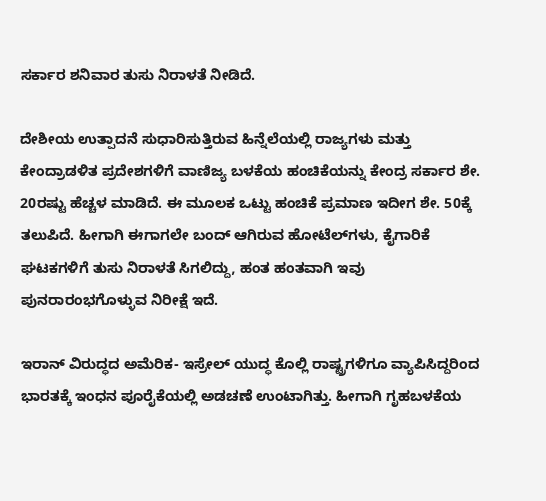ಸರ್ಕಾರ ಶನಿವಾರ ತುಸು ನಿರಾಳತೆ ನೀಡಿದೆ.

ದೇಶೀಯ ಉತ್ಪಾದನೆ ಸುಧಾರಿಸುತ್ತಿರುವ ಹಿನ್ನೆಲೆಯಲ್ಲಿ ರಾಜ್ಯಗಳು ಮತ್ತು ಕೇಂದ್ರಾಡಳಿತ ಪ್ರದೇಶಗಳಿಗೆ ವಾಣಿಜ್ಯ ಬಳಕೆಯ ಹಂಚಿಕೆಯನ್ನು ಕೇಂದ್ರ ಸರ್ಕಾರ ಶೇ. 20ರಷ್ಟು ಹೆಚ್ಚಳ ಮಾಡಿದೆ. ಈ ಮೂಲಕ ಒಟ್ಟು ಹಂಚಿಕೆ ಪ್ರಮಾಣ ಇದೀಗ ಶೇ. 50ಕ್ಕೆ ತಲುಪಿದೆ. ಹೀಗಾಗಿ ಈಗಾಗಲೇ ಬಂದ್ ಆಗಿರುವ ಹೋಟೆಲ್‌ಗಳು, ಕೈಗಾರಿಕೆ ಘಟಕಗಳಿಗೆ ತುಸು ನಿರಾಳತೆ ಸಿಗಲಿದ್ದು, ಹಂತ ಹಂತವಾಗಿ ಇವು ಪುನರಾರಂಭಗೊಳ್ಳುವ ನಿರೀಕ್ಷೆ ಇದೆ.

ಇರಾನ್ ವಿರುದ್ಧದ ಅಮೆರಿಕ- ಇಸ್ರೇಲ್ ಯುದ್ಧ ಕೊಲ್ಲಿ ರಾಷ್ಟ್ರಗಳಿಗೂ ವ್ಯಾಪಿಸಿದ್ದರಿಂದ ಭಾರತಕ್ಕೆ ಇಂಧನ ಪೂರೈಕೆಯಲ್ಲಿ ಅಡಚಣೆ ಉಂಟಾಗಿತ್ತು. ಹೀಗಾಗಿ ಗೃಹಬಳಕೆಯ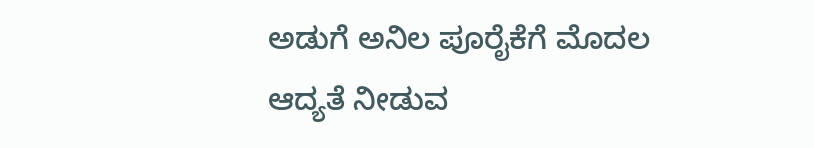ಅಡುಗೆ ಅನಿಲ ಪೂರೈಕೆಗೆ ಮೊದಲ ಆದ್ಯತೆ ನೀಡುವ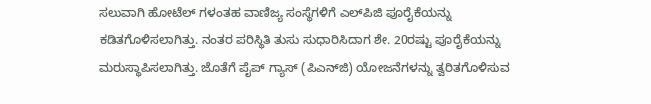ಸಲುವಾಗಿ ಹೋಟೆಲ್ ಗಳಂತಹ ವಾಣಿಜ್ಯ ಸಂಸ್ಥೆಗಳಿಗೆ ಎಲ್‌ಪಿಜಿ ಪೂರೈಕೆಯನ್ನು ಕಡಿತಗೊಳಿಸಲಾಗಿತ್ತು. ನಂತರ ಪರಿಸ್ಥಿತಿ ತುಸು ಸುಧಾರಿಸಿದಾಗ ಶೇ. 20ರಷ್ಟು ಪೂರೈಕೆಯನ್ನು ಮರುಸ್ಥಾಪಿಸಲಾಗಿತ್ತು. ಜೊತೆಗೆ ಪೈಪ್ ಗ್ಯಾಸ್ (ಪಿಎನ್‌ಜಿ) ಯೋಜನೆಗಳನ್ನು ತ್ವರಿತಗೊಳಿಸುವ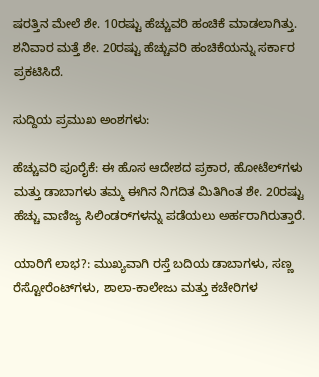ಷರತ್ತಿನ ಮೇಲೆ ಶೇ. 10ರಷ್ಟು ಹೆಚ್ಚುವರಿ ಹಂಚಿಕೆ ಮಾಡಲಾಗಿತ್ತು. ಶನಿವಾರ ಮತ್ತೆ ಶೇ. 20ರಷ್ಟು ಹೆಚ್ಚುವರಿ ಹಂಚಿಕೆಯನ್ನು ಸರ್ಕಾರ ಪ್ರಕಟಿಸಿದೆ.

ಸುದ್ದಿಯ ಪ್ರಮುಖ ಅಂಶಗಳು:

ಹೆಚ್ಚುವರಿ ಪೂರೈಕೆ: ಈ ಹೊಸ ಆದೇಶದ ಪ್ರಕಾರ, ಹೋಟೆಲ್‌ಗಳು ಮತ್ತು ಡಾಬಾಗಳು ತಮ್ಮ ಈಗಿನ ನಿಗದಿತ ಮಿತಿಗಿಂತ ಶೇ. 20ರಷ್ಟು ಹೆಚ್ಚು ವಾಣಿಜ್ಯ ಸಿಲಿಂಡರ್‌ಗಳನ್ನು ಪಡೆಯಲು ಅರ್ಹರಾಗಿರುತ್ತಾರೆ.

ಯಾರಿಗೆ ಲಾಭ?: ಮುಖ್ಯವಾಗಿ ರಸ್ತೆ ಬದಿಯ ಡಾಬಾಗಳು, ಸಣ್ಣ ರೆಸ್ಟೋರೆಂಟ್‌ಗಳು, ಶಾಲಾ-ಕಾಲೇಜು ಮತ್ತು ಕಚೇರಿಗಳ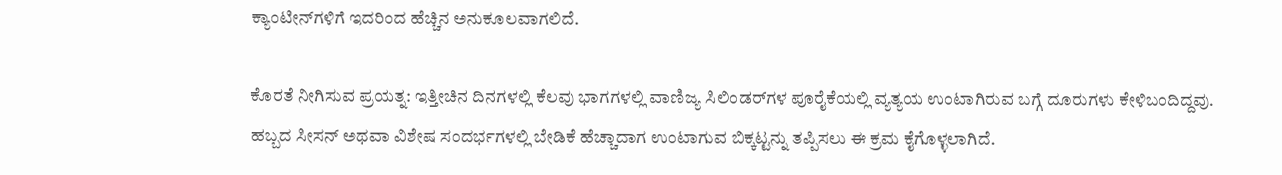ಕ್ಯಾಂಟೀನ್‌ಗಳಿಗೆ ಇದರಿಂದ ಹೆಚ್ಚಿನ ಅನುಕೂಲವಾಗಲಿದೆ.

ಕೊರತೆ ನೀಗಿಸುವ ಪ್ರಯತ್ನ: ಇತ್ತೀಚಿನ ದಿನಗಳಲ್ಲಿ ಕೆಲವು ಭಾಗಗಳಲ್ಲಿ ವಾಣಿಜ್ಯ ಸಿಲಿಂಡರ್‌ಗಳ ಪೂರೈಕೆಯಲ್ಲಿ ವ್ಯತ್ಯಯ ಉಂಟಾಗಿರುವ ಬಗ್ಗೆ ದೂರುಗಳು ಕೇಳಿಬಂದಿದ್ದವು. ಹಬ್ಬದ ಸೀಸನ್ ಅಥವಾ ವಿಶೇಷ ಸಂದರ್ಭಗಳಲ್ಲಿ ಬೇಡಿಕೆ ಹೆಚ್ಚಾದಾಗ ಉಂಟಾಗುವ ಬಿಕ್ಕಟ್ಟನ್ನು ತಪ್ಪಿಸಲು ಈ ಕ್ರಮ ಕೈಗೊಳ್ಳಲಾಗಿದೆ.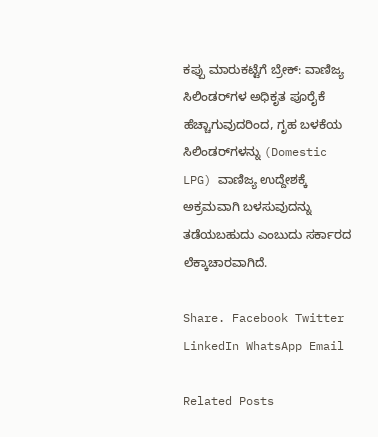ಕಪ್ಪು ಮಾರುಕಟ್ಟೆಗೆ ಬ್ರೇಕ್: ವಾಣಿಜ್ಯ ಸಿಲಿಂಡರ್‌ಗಳ ಅಧಿಕೃತ ಪೂರೈಕೆ ಹೆಚ್ಚಾಗುವುದರಿಂದ, ಗೃಹ ಬಳಕೆಯ ಸಿಲಿಂಡರ್‌ಗಳನ್ನು (Domestic LPG) ವಾಣಿಜ್ಯ ಉದ್ದೇಶಕ್ಕೆ ಅಕ್ರಮವಾಗಿ ಬಳಸುವುದನ್ನು ತಡೆಯಬಹುದು ಎಂಬುದು ಸರ್ಕಾರದ ಲೆಕ್ಕಾಚಾರವಾಗಿದೆ.

Share. Facebook Twitter LinkedIn WhatsApp Email

Related Posts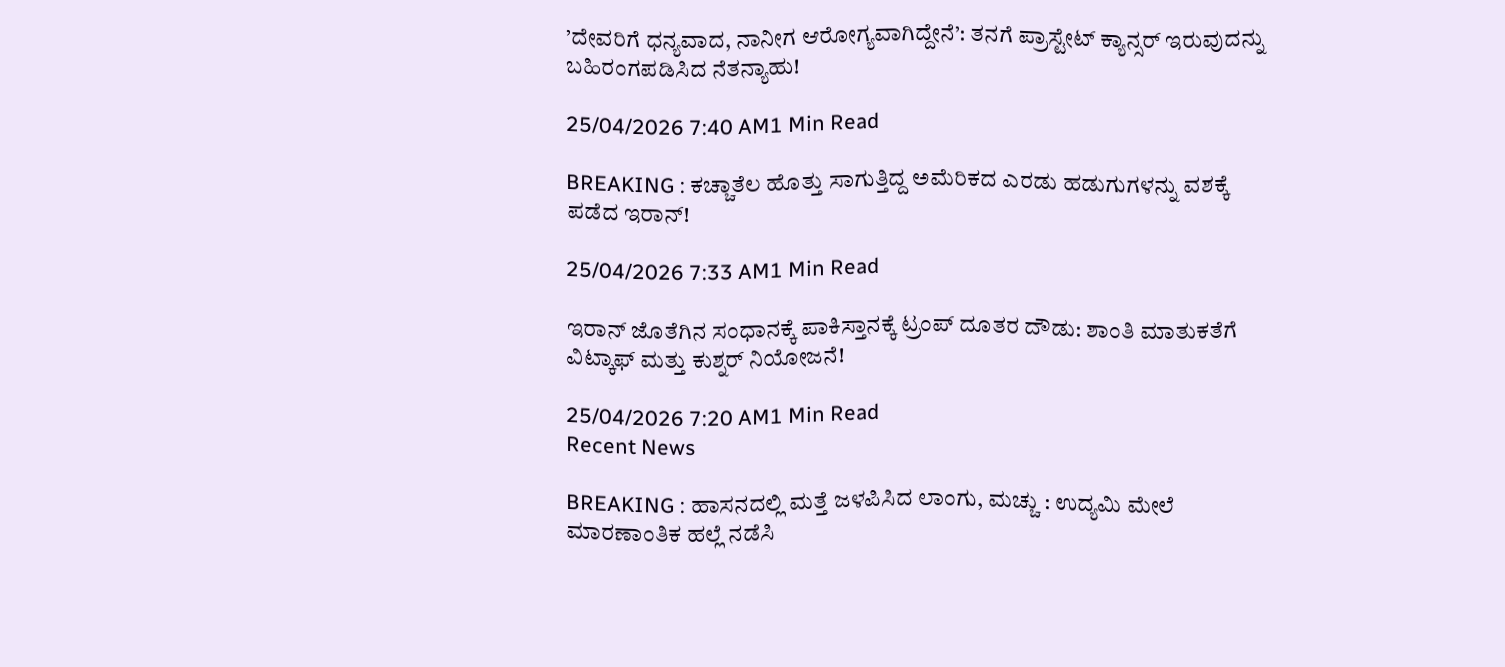’ದೇವರಿಗೆ ಧನ್ಯವಾದ, ನಾನೀಗ ಆರೋಗ್ಯವಾಗಿದ್ದೇನೆ’: ತನಗೆ ಪ್ರಾಸ್ಟೇಟ್ ಕ್ಯಾನ್ಸರ್ ಇರುವುದನ್ನು ಬಹಿರಂಗಪಡಿಸಿದ ನೆತನ್ಯಾಹು!

25/04/2026 7:40 AM1 Min Read

BREAKING : ಕಚ್ಚಾತೆಲ ಹೊತ್ತು ಸಾಗುತ್ತಿದ್ದ ಅಮೆರಿಕದ ಎರಡು ಹಡುಗುಗಳನ್ನು ವಶಕ್ಕೆ ಪಡೆದ ಇರಾನ್!

25/04/2026 7:33 AM1 Min Read

ಇರಾನ್ ಜೊತೆಗಿನ ಸಂಧಾನಕ್ಕೆ ಪಾಕಿಸ್ತಾನಕ್ಕೆ ಟ್ರಂಪ್ ದೂತರ ದೌಡು: ಶಾಂತಿ ಮಾತುಕತೆಗೆ ವಿಟ್ಕಾಫ್ ಮತ್ತು ಕುಶ್ನರ್ ನಿಯೋಜನೆ!

25/04/2026 7:20 AM1 Min Read
Recent News

BREAKING : ಹಾಸನದಲ್ಲಿ ಮತ್ತೆ ಜಳಪಿಸಿದ ಲಾಂಗು, ಮಚ್ಚು : ಉದ್ಯಮಿ ಮೇಲೆ ಮಾರಣಾಂತಿಕ ಹಲ್ಲೆ ನಡೆಸಿ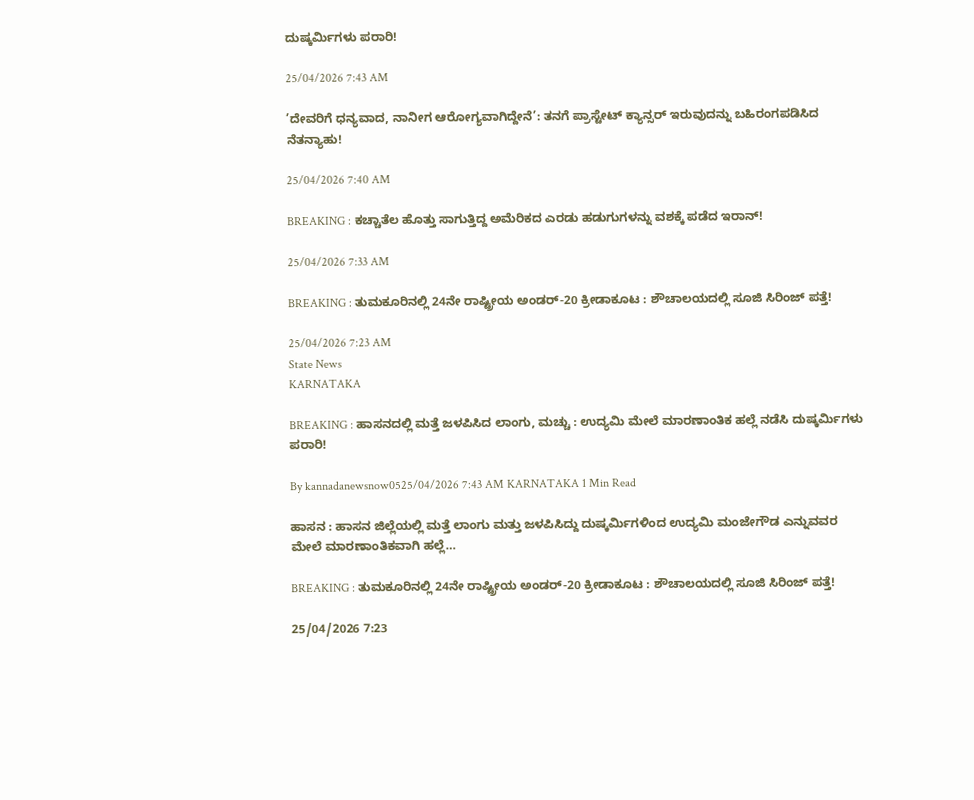ದುಷ್ಕರ್ಮಿಗಳು ಪರಾರಿ!

25/04/2026 7:43 AM

’ದೇವರಿಗೆ ಧನ್ಯವಾದ, ನಾನೀಗ ಆರೋಗ್ಯವಾಗಿದ್ದೇನೆ’: ತನಗೆ ಪ್ರಾಸ್ಟೇಟ್ ಕ್ಯಾನ್ಸರ್ ಇರುವುದನ್ನು ಬಹಿರಂಗಪಡಿಸಿದ ನೆತನ್ಯಾಹು!

25/04/2026 7:40 AM

BREAKING : ಕಚ್ಚಾತೆಲ ಹೊತ್ತು ಸಾಗುತ್ತಿದ್ದ ಅಮೆರಿಕದ ಎರಡು ಹಡುಗುಗಳನ್ನು ವಶಕ್ಕೆ ಪಡೆದ ಇರಾನ್!

25/04/2026 7:33 AM

BREAKING : ತುಮಕೂರಿನಲ್ಲಿ 24ನೇ ರಾಷ್ಟ್ರೀಯ ಅಂಡರ್-20 ಕ್ರೀಡಾಕೂಟ : ಶೌಚಾಲಯದಲ್ಲಿ ಸೂಜಿ ಸಿರಿಂಜ್ ಪತ್ತೆ!

25/04/2026 7:23 AM
State News
KARNATAKA

BREAKING : ಹಾಸನದಲ್ಲಿ ಮತ್ತೆ ಜಳಪಿಸಿದ ಲಾಂಗು, ಮಚ್ಚು : ಉದ್ಯಮಿ ಮೇಲೆ ಮಾರಣಾಂತಿಕ ಹಲ್ಲೆ ನಡೆಸಿ ದುಷ್ಕರ್ಮಿಗಳು ಪರಾರಿ!

By kannadanewsnow0525/04/2026 7:43 AM KARNATAKA 1 Min Read

ಹಾಸನ : ಹಾಸನ ಜಿಲ್ಲೆಯಲ್ಲಿ ಮತ್ತೆ ಲಾಂಗು ಮತ್ತು ಜಳಪಿಸಿದ್ದು ದುಷ್ಕರ್ಮಿಗಳಿಂದ ಉದ್ಯಮಿ ಮಂಜೇಗೌಡ ಎನ್ನುವವರ ಮೇಲೆ ಮಾರಣಾಂತಿಕವಾಗಿ ಹಲ್ಲೆ…

BREAKING : ತುಮಕೂರಿನಲ್ಲಿ 24ನೇ ರಾಷ್ಟ್ರೀಯ ಅಂಡರ್-20 ಕ್ರೀಡಾಕೂಟ : ಶೌಚಾಲಯದಲ್ಲಿ ಸೂಜಿ ಸಿರಿಂಜ್ ಪತ್ತೆ!

25/04/2026 7:23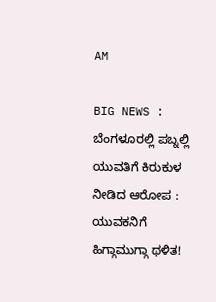AM

BIG NEWS : ಬೆಂಗಳೂರಲ್ಲಿ ಪಬ್ನಲ್ಲಿ ಯುವತಿಗೆ ಕಿರುಕುಳ ನೀಡಿದ ಆರೋಪ : ಯುವಕನಿಗೆ ಹಿಗ್ಗಾಮುಗ್ಗಾ ಥಳಿತ!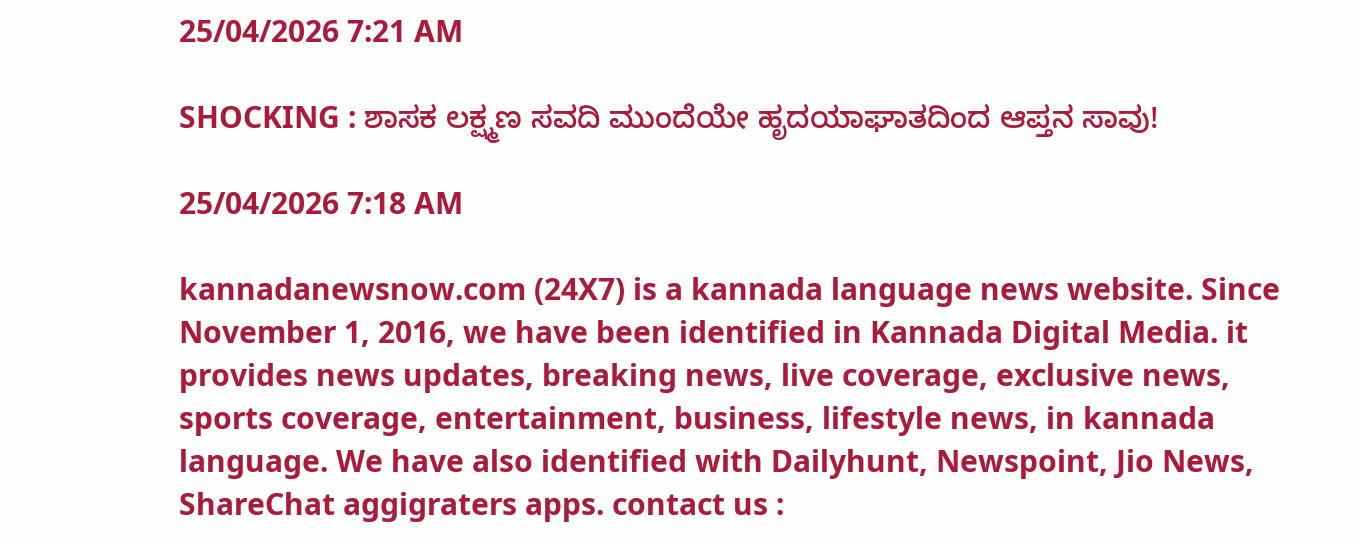25/04/2026 7:21 AM

SHOCKING : ಶಾಸಕ ಲಕ್ಷ್ಮಣ ಸವದಿ ಮುಂದೆಯೇ ಹೃದಯಾಘಾತದಿಂದ ಆಪ್ತನ ಸಾವು!

25/04/2026 7:18 AM

kannadanewsnow.com (24X7) is a kannada language news website. Since November 1, 2016, we have been identified in Kannada Digital Media. it provides news updates, breaking news, live coverage, exclusive news, sports coverage, entertainment, business, lifestyle news, in kannada language. We have also identified with Dailyhunt, Newspoint, Jio News, ShareChat aggigraters apps. contact us :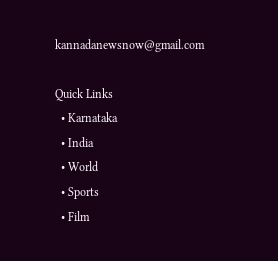kannadanewsnow@gmail.com

Quick Links
  • Karnataka
  • India
  • World
  • Sports
  • Film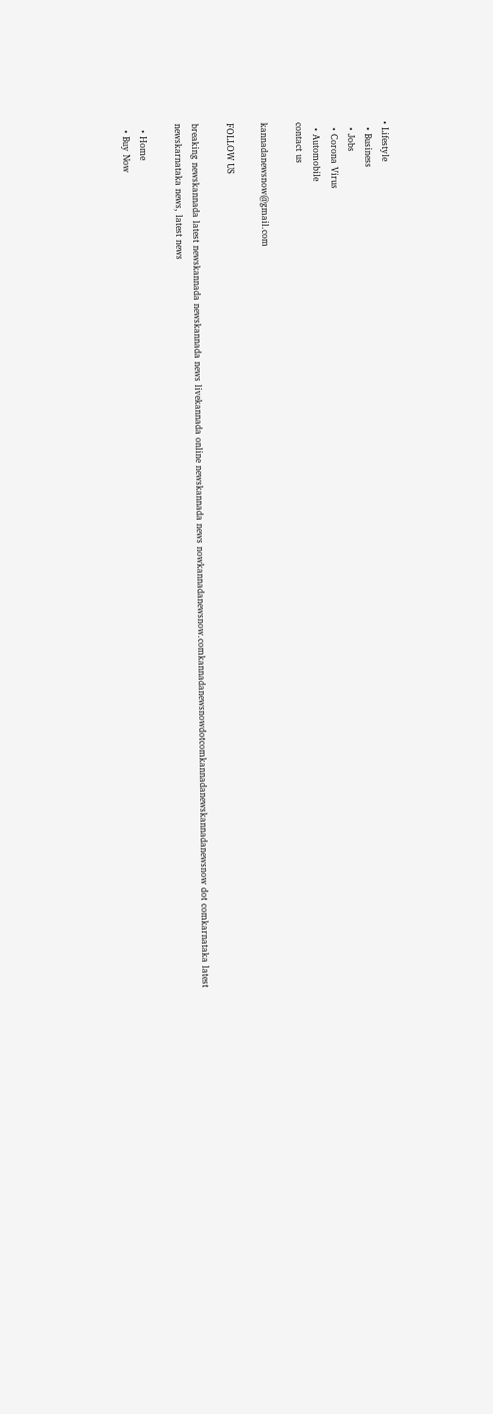• Lifestyle
  • Business
  • Jobs
  • Corona Virus
  • Automobile
contact us

kannadanewsnow@gmail.com

FOLLOW US

breaking newskannada latest newskannada newskannada news livekannada online newskannada news nowkannadanewsnow.comkannadanewsnowdotcomkannadanewskannadanewsnow dot comkarnataka latest newskarnataka news, latest news

  • Home
  • Buy Now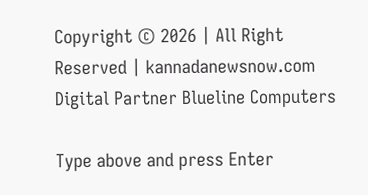Copyright © 2026 | All Right Reserved | kannadanewsnow.com
Digital Partner Blueline Computers

Type above and press Enter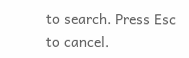to search. Press Esc to cancel.